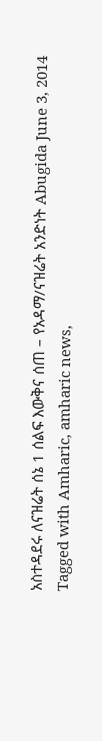አስተዳደሩ ለናዝሬት ሰኔ 1 ሰልፍ እውቅና ሰጠ – የአዳማ/ናዝሬት አንድነት Abugida June 3, 2014 Tagged with Amharic, amharic news,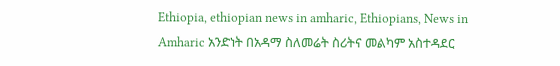Ethiopia, ethiopian news in amharic, Ethiopians, News in Amharic አንድነት በአዳማ ስለመሬት ስሪትና መልካም አስተዳደር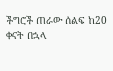ችግሮች ጠራው ሰልፍ ከ20 ቀናት በኋላ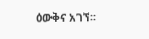ዕውቅና አገኘ፡፡